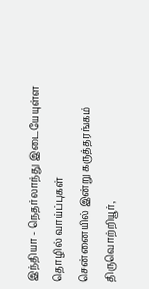இந்தியா - நெதர்லாந்து இடையேயுள்ள தொழில் வாய்ப்புகள்
சென்னையில் இன்று கருத்தரங்கம்
திருவொற்றியூர்,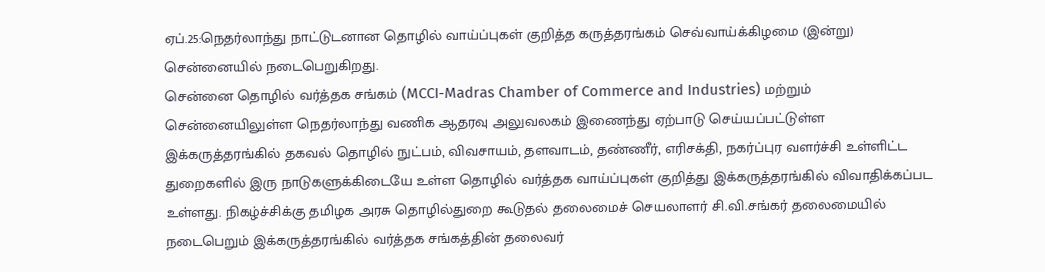ஏப்.25:நெதர்லாந்து நாட்டுடனான தொழில் வாய்ப்புகள் குறித்த கருத்தரங்கம் செவ்வாய்க்கிழமை (இன்று) சென்னையில் நடைபெறுகிறது.
சென்னை தொழில் வர்த்தக சங்கம் (MCCI-Madras Chamber of Commerce and Industries) மற்றும் சென்னையிலுள்ள நெதர்லாந்து வணிக ஆதரவு அலுவலகம் இணைந்து ஏற்பாடு செய்யப்பட்டுள்ள இக்கருத்தரங்கில் தகவல் தொழில் நுட்பம், விவசாயம், தளவாடம், தண்ணீர், எரிசக்தி, நகர்ப்புர வளர்ச்சி உள்ளிட்ட துறைகளில் இரு நாடுகளுக்கிடையே உள்ள தொழில் வர்த்தக வாய்ப்புகள் குறித்து இக்கருத்தரங்கில் விவாதிக்கப்பட
உள்ளது. நிகழ்ச்சிக்கு தமிழக அரசு தொழில்துறை கூடுதல் தலைமைச் செயலாளர் சி.வி.சங்கர் தலைமையில் நடைபெறும் இக்கருத்தரங்கில் வர்த்தக சங்கத்தின் தலைவர்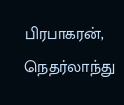பிரபாகரன், நெதர்லாந்து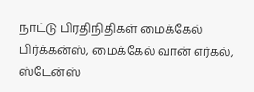நாட்டு பிரதிநிதிகள் மைக்கேல் பிர்க்கன்ஸ், மைக்கேல் வான் எர்கல், ஸ்டேன்ஸ்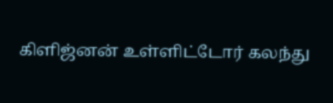கிளிஜ்னன் உள்ளிட்டோர் கலந்து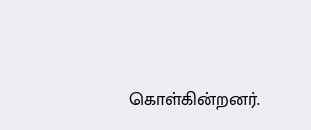கொள்கின்றனர்.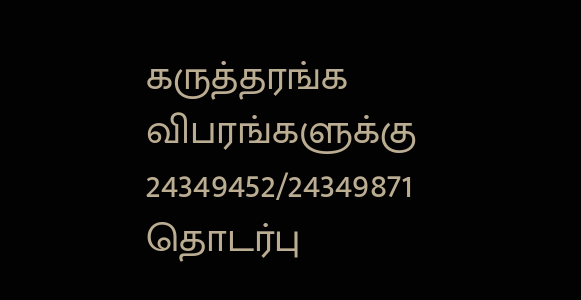கருத்தரங்க விபரங்களுக்கு 24349452/24349871 தொடர்பு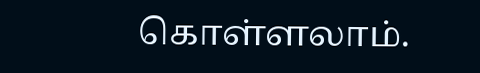கொள்ளலாம்.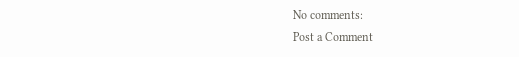No comments:
Post a Comment